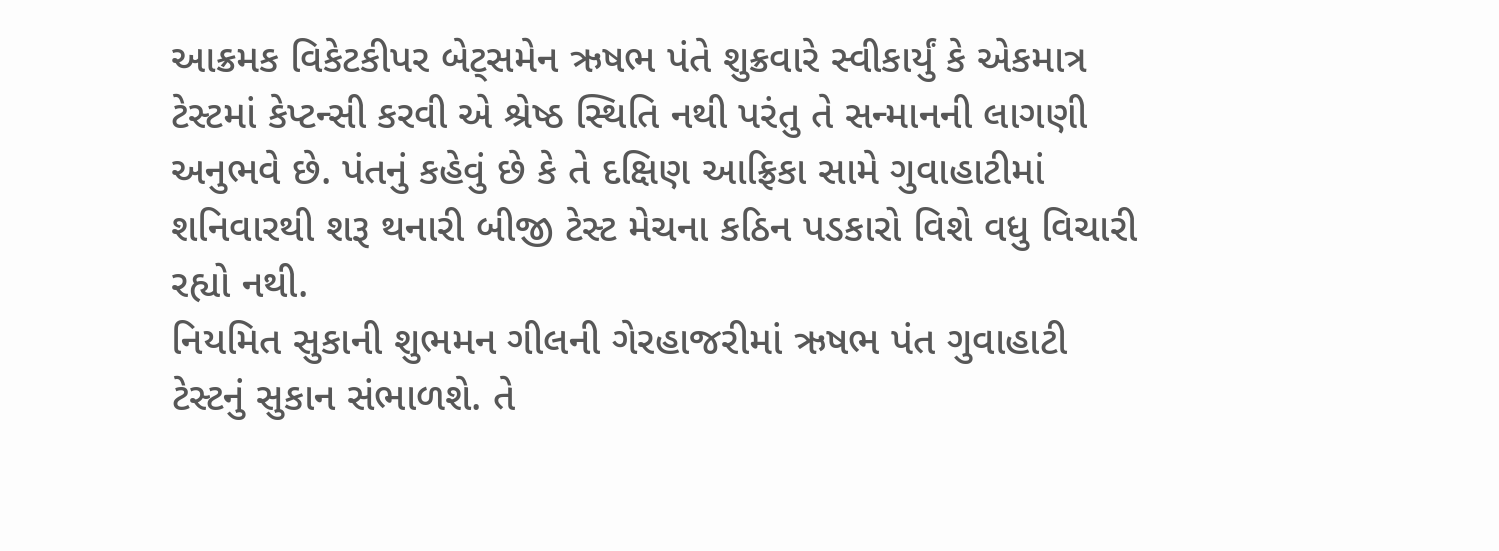આક્રમક વિકેટકીપર બેટ્સમેન ઋષભ પંતે શુક્રવારે સ્વીકાર્યું કે એકમાત્ર ટેસ્ટમાં કેપ્ટન્સી કરવી એ શ્રેષ્ઠ સ્થિતિ નથી પરંતુ તે સન્માનની લાગણી અનુભવે છે. પંતનું કહેવું છે કે તે દક્ષિણ આફ્રિકા સામે ગુવાહાટીમાં શનિવારથી શરૂ થનારી બીજી ટેસ્ટ મેચના કઠિન પડકારો વિશે વધુ વિચારી રહ્યો નથી.
નિયમિત સુકાની શુભમન ગીલની ગેરહાજરીમાં ઋષભ પંત ગુવાહાટી ટેસ્ટનું સુકાન સંભાળશે. તે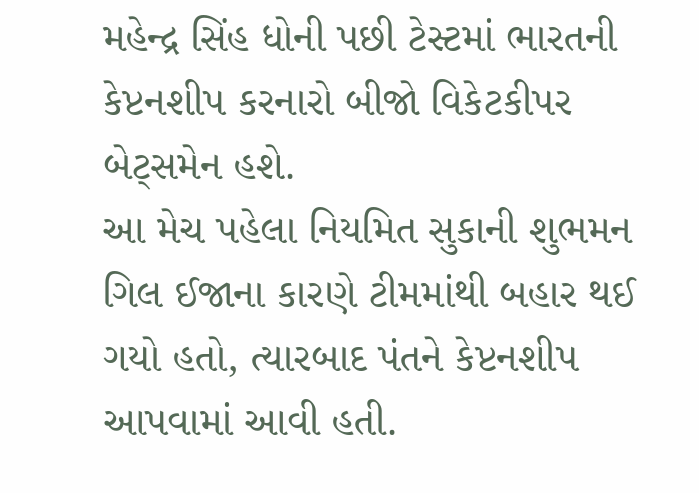મહેન્દ્ર સિંહ ધોની પછી ટેસ્ટમાં ભારતની કેપ્ટનશીપ કરનારો બીજો વિકેટકીપર બેટ્સમેન હશે.
આ મેચ પહેલા નિયમિત સુકાની શુભમન ગિલ ઈજાના કારણે ટીમમાંથી બહાર થઈ ગયો હતો, ત્યારબાદ પંતને કેપ્ટનશીપ આપવામાં આવી હતી.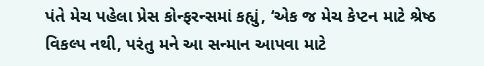પંતે મેચ પહેલા પ્રેસ કોન્ફરન્સમાં કહ્યું, ‘એક જ મેચ કેપ્ટન માટે શ્રેષ્ઠ વિકલ્પ નથી, પરંતુ મને આ સન્માન આપવા માટે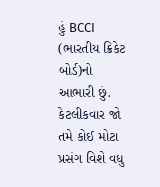હું BCCI (ભારતીય ક્રિકેટ બોર્ડ)નો આભારી છું. કેટલીકવાર જો તમે કોઈ મોટા પ્રસંગ વિશે વધુ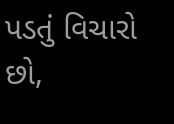પડતું વિચારો છો,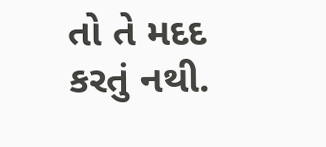તો તે મદદ કરતું નથી.